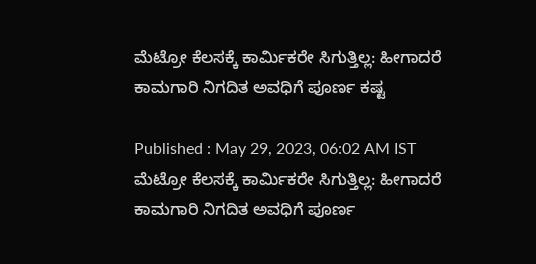ಮೆಟ್ರೋ ಕೆಲಸಕ್ಕೆ ಕಾರ್ಮಿಕರೇ ಸಿಗುತ್ತಿಲ್ಲ: ಹೀಗಾದರೆ ಕಾಮಗಾರಿ ನಿಗದಿತ ಅವಧಿಗೆ ಪೂರ್ಣ ಕಷ್ಟ

Published : May 29, 2023, 06:02 AM IST
ಮೆಟ್ರೋ ಕೆಲಸಕ್ಕೆ ಕಾರ್ಮಿಕರೇ ಸಿಗುತ್ತಿಲ್ಲ: ಹೀಗಾದರೆ ಕಾಮಗಾರಿ ನಿಗದಿತ ಅವಧಿಗೆ ಪೂರ್ಣ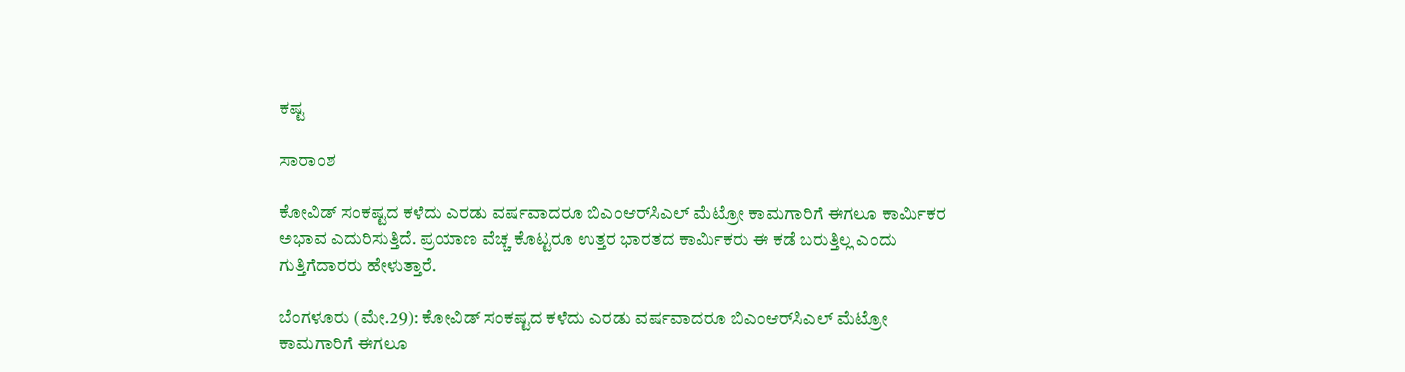ಕಷ್ಟ

ಸಾರಾಂಶ

ಕೋವಿಡ್‌ ಸಂಕಷ್ಟದ ಕಳೆದು ಎರಡು ವರ್ಷವಾದರೂ ಬಿಎಂಆರ್‌ಸಿಎಲ್‌ ಮೆಟ್ರೋ ಕಾಮಗಾರಿಗೆ ಈಗಲೂ ಕಾರ್ಮಿಕರ ಅಭಾವ ಎದುರಿಸುತ್ತಿದೆ. ಪ್ರಯಾಣ ವೆಚ್ಚ ಕೊಟ್ಟರೂ ಉತ್ತರ ಭಾರತದ ಕಾರ್ಮಿಕರು ಈ ಕಡೆ ಬರುತ್ತಿಲ್ಲ ಎಂದು ಗುತ್ತಿಗೆದಾರರು ಹೇಳುತ್ತಾರೆ.

ಬೆಂಗಳೂರು (ಮೇ.29): ಕೋವಿಡ್‌ ಸಂಕಷ್ಟದ ಕಳೆದು ಎರಡು ವರ್ಷವಾದರೂ ಬಿಎಂಆರ್‌ಸಿಎಲ್‌ ಮೆಟ್ರೋ ಕಾಮಗಾರಿಗೆ ಈಗಲೂ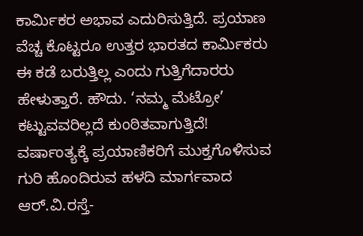ಕಾರ್ಮಿಕರ ಅಭಾವ ಎದುರಿಸುತ್ತಿದೆ. ಪ್ರಯಾಣ ವೆಚ್ಚ ಕೊಟ್ಟರೂ ಉತ್ತರ ಭಾರತದ ಕಾರ್ಮಿಕರು ಈ ಕಡೆ ಬರುತ್ತಿಲ್ಲ ಎಂದು ಗುತ್ತಿಗೆದಾರರು ಹೇಳುತ್ತಾರೆ. ಹೌದು. ‘ನಮ್ಮ ಮೆಟ್ರೋ’ ಕಟ್ಟುವವರಿಲ್ಲದೆ ಕುಂಠಿತವಾಗುತ್ತಿದೆ! ವರ್ಷಾಂತ್ಯಕ್ಕೆ ಪ್ರಯಾಣಿಕರಿಗೆ ಮುಕ್ತಗೊಳಿಸುವ ಗುರಿ ಹೊಂದಿರುವ ಹಳದಿ ಮಾರ್ಗವಾದ ಆರ್‌.ವಿ.ರಸ್ತೆ-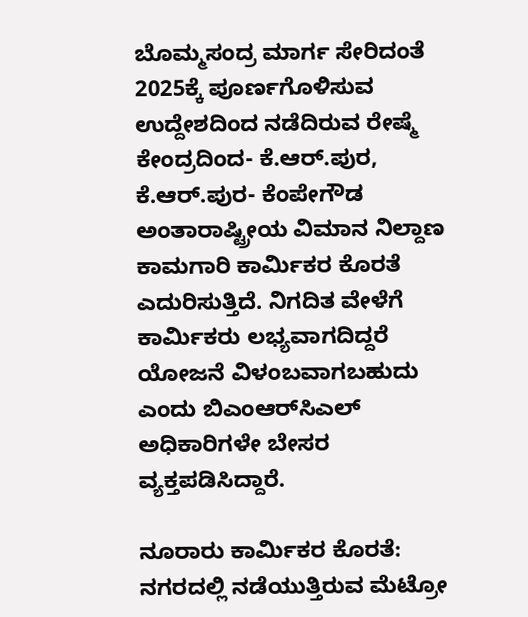ಬೊಮ್ಮಸಂದ್ರ ಮಾರ್ಗ ಸೇರಿದಂತೆ 2025ಕ್ಕೆ ಪೂರ್ಣಗೊಳಿಸುವ ಉದ್ದೇಶದಿಂದ ನಡೆದಿರುವ ರೇಷ್ಮೆ ಕೇಂದ್ರದಿಂದ- ಕೆ.ಆರ್‌.ಪುರ, ಕೆ.ಆರ್‌.ಪುರ- ಕೆಂಪೇಗೌಡ ಅಂತಾರಾಷ್ಟ್ರೀಯ ವಿಮಾನ ನಿಲ್ದಾಣ ಕಾಮಗಾರಿ ಕಾರ್ಮಿಕರ ಕೊರತೆ ಎದುರಿಸುತ್ತಿದೆ. ನಿಗದಿತ ವೇಳೆಗೆ ಕಾರ್ಮಿಕರು ಲಭ್ಯವಾಗದಿದ್ದರೆ ಯೋಜನೆ ವಿಳಂಬವಾಗಬಹುದು ಎಂದು ಬಿಎಂಆರ್‌ಸಿಎಲ್‌ ಅಧಿಕಾರಿಗಳೇ ಬೇಸರ ವ್ಯಕ್ತಪಡಿಸಿದ್ದಾರೆ.

ನೂರಾರು ಕಾರ್ಮಿಕರ ಕೊರತೆ: ನಗರದಲ್ಲಿ ನಡೆಯುತ್ತಿರುವ ಮೆಟ್ರೋ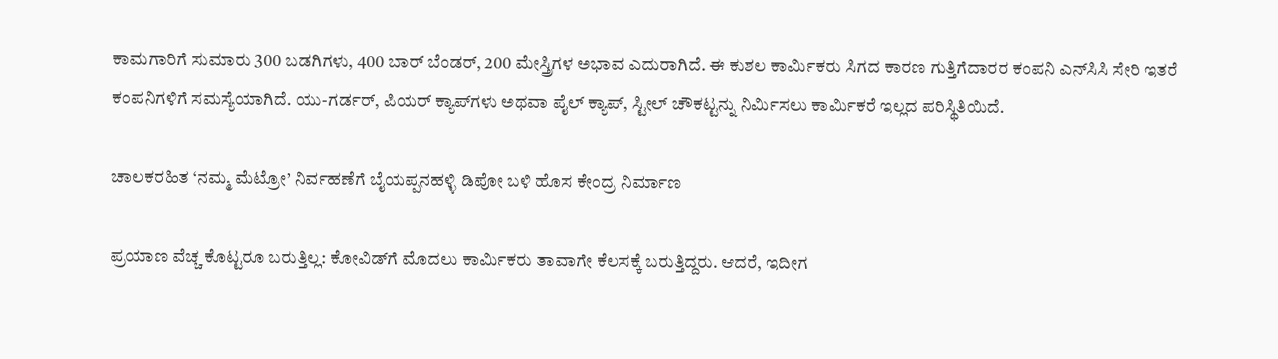ಕಾಮಗಾರಿಗೆ ಸುಮಾರು 300 ಬಡಗಿಗಳು, 400 ಬಾರ್‌ ಬೆಂಡರ್‌, 200 ಮೇಸ್ತ್ರಿಗಳ ಅಭಾವ ಎದುರಾಗಿದೆ. ಈ ಕುಶಲ ಕಾರ್ಮಿಕರು ಸಿಗದ ಕಾರಣ ಗುತ್ತಿಗೆದಾರರ ಕಂಪನಿ ಎನ್‌ಸಿಸಿ ಸೇರಿ ಇತರೆ ಕಂಪನಿಗಳಿಗೆ ಸಮಸ್ಯೆಯಾಗಿದೆ. ಯು-ಗರ್ಡರ್‌, ಪಿಯರ್‌ ಕ್ಯಾಪ್‌ಗಳು ಅಥವಾ ಪೈಲ್‌ ಕ್ಯಾಪ್‌, ಸ್ಟೀಲ್‌ ಚೌಕಟ್ಟನ್ನು ನಿರ್ಮಿಸಲು ಕಾರ್ಮಿಕರೆ ಇಲ್ಲದ ಪರಿಸ್ಥಿತಿಯಿದೆ.

ಚಾಲಕರಹಿತ ‘ನಮ್ಮ ಮೆಟ್ರೋ’ ನಿರ್ವಹಣೆಗೆ ಬೈಯಪ್ಪನಹಳ್ಳಿ ಡಿಪೋ ಬಳಿ ಹೊಸ ಕೇಂದ್ರ ನಿರ್ಮಾಣ

ಪ್ರಯಾಣ ವೆಚ್ಚ ಕೊಟ್ಟರೂ ಬರುತ್ತಿಲ್ಲ: ಕೋವಿಡ್‌ಗೆ ಮೊದಲು ಕಾರ್ಮಿಕರು ತಾವಾಗೇ ಕೆಲಸಕ್ಕೆ ಬರುತ್ತಿದ್ದರು. ಆದರೆ, ಇದೀಗ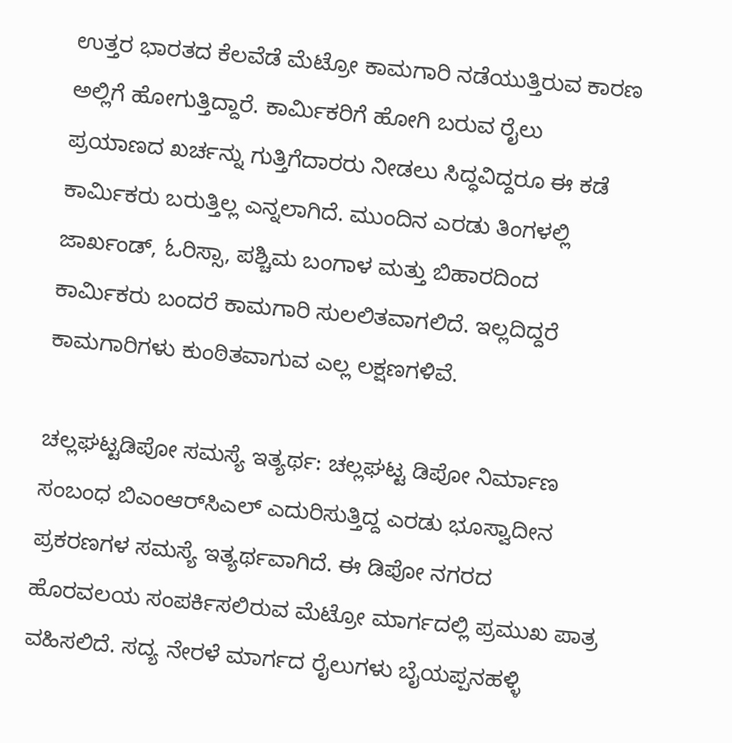ಉತ್ತರ ಭಾರತದ ಕೆಲವೆಡೆ ಮೆಟ್ರೋ ಕಾಮಗಾರಿ ನಡೆಯುತ್ತಿರುವ ಕಾರಣ ಅಲ್ಲಿಗೆ ಹೋಗುತ್ತಿದ್ದಾರೆ. ಕಾರ್ಮಿಕರಿಗೆ ಹೋಗಿ ಬರುವ ರೈಲು ಪ್ರಯಾಣದ ಖರ್ಚನ್ನು ಗುತ್ತಿಗೆದಾರರು ನೀಡಲು ಸಿದ್ಧವಿದ್ದರೂ ಈ ಕಡೆ ಕಾರ್ಮಿಕರು ಬರುತ್ತಿಲ್ಲ ಎನ್ನಲಾಗಿದೆ. ಮುಂದಿನ ಎರಡು ತಿಂಗಳಲ್ಲಿ ಜಾರ್ಖಂಡ್‌, ಓರಿಸ್ಸಾ, ಪಶ್ಚಿಮ ಬಂಗಾಳ ಮತ್ತು ಬಿಹಾರದಿಂದ ಕಾರ್ಮಿಕರು ಬಂದರೆ ಕಾಮಗಾರಿ ಸುಲಲಿತವಾಗಲಿದೆ. ಇಲ್ಲದಿದ್ದರೆ ಕಾಮಗಾರಿಗಳು ಕುಂಠಿತವಾಗುವ ಎಲ್ಲ ಲಕ್ಷಣಗಳಿವೆ.

ಚಲ್ಲಘಟ್ಟಡಿಪೋ ಸಮಸ್ಯೆ ಇತ್ಯರ್ಥ: ಚಲ್ಲಘಟ್ಟ ಡಿಪೋ ನಿರ್ಮಾಣ ಸಂಬಂಧ ಬಿಎಂಆರ್‌ಸಿಎಲ್‌ ಎದುರಿಸುತ್ತಿದ್ದ ಎರಡು ಭೂಸ್ವಾದೀನ ಪ್ರಕರಣಗಳ ಸಮಸ್ಯೆ ಇತ್ಯರ್ಥವಾಗಿದೆ. ಈ ಡಿಪೋ ನಗರದ ಹೊರವಲಯ ಸಂಪರ್ಕಿಸಲಿರುವ ಮೆಟ್ರೋ ಮಾರ್ಗದಲ್ಲಿ ಪ್ರಮುಖ ಪಾತ್ರ ವಹಿಸಲಿದೆ. ಸದ್ಯ ನೇರಳೆ ಮಾರ್ಗದ ರೈಲುಗಳು ಬೈಯಪ್ಪನಹಳ್ಳಿ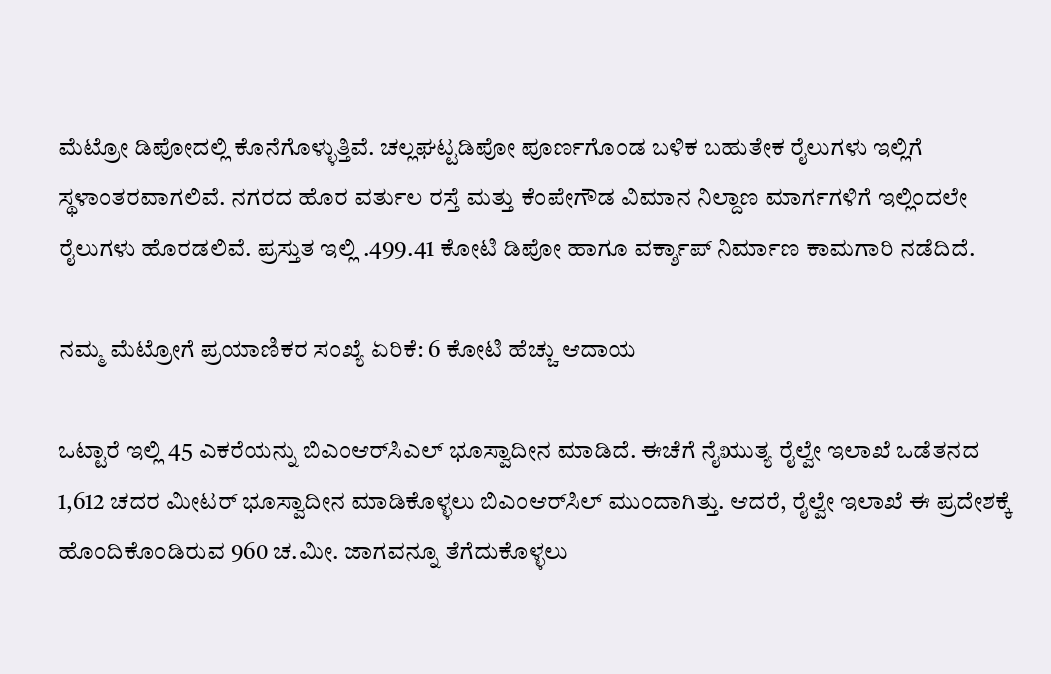ಮೆಟ್ರೋ ಡಿಪೋದಲ್ಲಿ ಕೊನೆಗೊಳ್ಳುತ್ತಿವೆ. ಚಲ್ಲಘಟ್ಟಡಿಪೋ ಪೂರ್ಣಗೊಂಡ ಬಳಿಕ ಬಹುತೇಕ ರೈಲುಗಳು ಇಲ್ಲಿಗೆ ಸ್ಥಳಾಂತರವಾಗಲಿವೆ. ನಗರದ ಹೊರ ವರ್ತುಲ ರಸ್ತೆ ಮತ್ತು ಕೆಂಪೇಗೌಡ ವಿಮಾನ ನಿಲ್ದಾಣ ಮಾರ್ಗಗಳಿಗೆ ಇಲ್ಲಿಂದಲೇ ರೈಲುಗಳು ಹೊರಡಲಿವೆ. ಪ್ರಸ್ತುತ ಇಲ್ಲಿ .499.41 ಕೋಟಿ ಡಿಪೋ ಹಾಗೂ ವರ್ಕ್ಶಾಪ್‌ ನಿರ್ಮಾಣ ಕಾಮಗಾರಿ ನಡೆದಿದೆ.

ನಮ್ಮ ಮೆಟ್ರೋಗೆ ಪ್ರಯಾಣಿಕರ ಸಂಖ್ಯೆ ಏರಿಕೆ: 6 ಕೋಟಿ ಹೆಚ್ಚು ಆದಾಯ

ಒಟ್ಟಾರೆ ಇಲ್ಲಿ 45 ಎಕರೆಯನ್ನು ಬಿಎಂಆರ್‌ಸಿಎಲ್‌ ಭೂಸ್ವಾದೀನ ಮಾಡಿದೆ. ಈಚೆಗೆ ನೈಋುತ್ಯ ರೈಲ್ವೇ ಇಲಾಖೆ ಒಡೆತನದ 1,612 ಚದರ ಮೀಟರ್‌ ಭೂಸ್ವಾದೀನ ಮಾಡಿಕೊಳ್ಳಲು ಬಿಎಂಆರ್‌ಸಿಲ್‌ ಮುಂದಾಗಿತ್ತು. ಆದರೆ, ರೈಲ್ವೇ ಇಲಾಖೆ ಈ ಪ್ರದೇಶಕ್ಕೆ ಹೊಂದಿಕೊಂಡಿರುವ 960 ಚ.ಮೀ. ಜಾಗವನ್ನೂ ತೆಗೆದುಕೊಳ್ಳಲು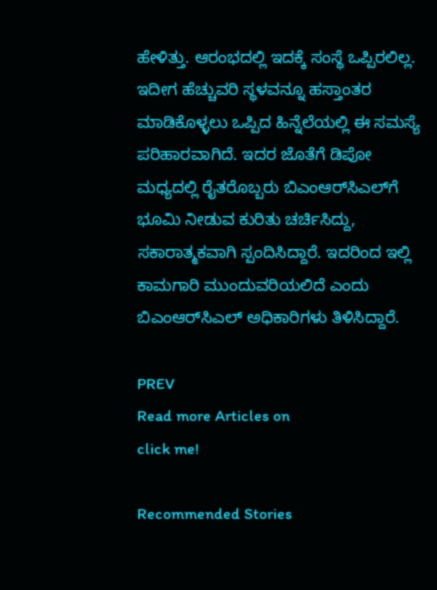ಹೇಳಿತ್ತು. ಆರಂಭದಲ್ಲಿ ಇದಕ್ಕೆ ಸಂಸ್ಥೆ ಒಪ್ಪಿರಲಿಲ್ಲ. ಇದೀಗ ಹೆಚ್ಚುವರಿ ಸ್ಥಳವನ್ನೂ ಹಸ್ತಾಂತರ ಮಾಡಿಕೊಳ್ಳಲು ಒಪ್ಪಿದ ಹಿನ್ನೆಲೆಯಲ್ಲಿ ಈ ಸಮಸ್ಯೆ ಪರಿಹಾರವಾಗಿದೆ. ಇದರ ಜೊತೆಗೆ ಡಿಪೋ ಮಧ್ಯದಲ್ಲಿ ರೈತರೊಬ್ಬರು ಬಿಎಂಆರ್‌ಸಿಎಲ್‌ಗೆ ಭೂಮಿ ನೀಡುವ ಕುರಿತು ಚರ್ಚಿಸಿದ್ದು, ಸಕಾರಾತ್ಮಕವಾಗಿ ಸ್ಪಂದಿಸಿದ್ದಾರೆ. ಇದರಿಂದ ಇಲ್ಲಿ ಕಾಮಗಾರಿ ಮುಂದುವರಿಯಲಿದೆ ಎಂದು ಬಿಎಂಆರ್‌ಸಿಎಲ್‌ ಅಧಿಕಾರಿಗಳು ತಿಳಿಸಿದ್ದಾರೆ.

PREV
Read more Articles on
click me!

Recommended Stories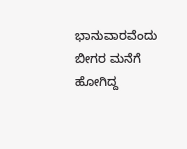ಭಾನುವಾರವೆಂದು ಬೀಗರ ಮನೆಗೆ ಹೋಗಿದ್ದ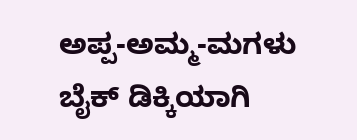ಅಪ್ಪ-ಅಮ್ಮ-ಮಗಳು ಬೈಕ್ ಡಿಕ್ಕಿಯಾಗಿ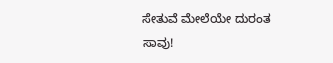ಸೇತುವೆ ಮೇಲೆಯೇ ದುರಂತ ಸಾವು!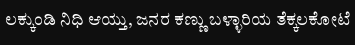ಲಕ್ಕುಂಡಿ ನಿಧಿ ಆಯ್ತು, ಜನರ ಕಣ್ಣು ಬಳ್ಳಾರಿಯ ತೆಕ್ಕಲಕೋಟೆ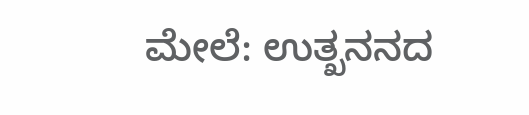ಮೇಲೆ: ಉತ್ಖನನದ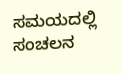ಸಮಯದಲ್ಲಿ ಸಂಚಲನ